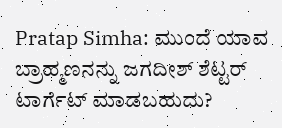Pratap Simha: ಮುಂದೆ ಯಾವ ಬ್ರಾಹ್ಮಣನನ್ನು ಜಗದೀಶ್ ಶೆಟ್ಟರ್ ಟಾರ್ಗೆಟ್ ಮಾಡಬಹುದು?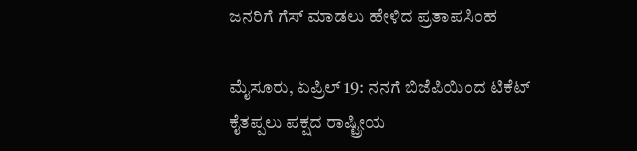ಜನರಿಗೆ ಗೆಸ್‌ ಮಾಡಲು ಹೇಳಿದ ಪ್ರತಾಪಸಿಂಹ

ಮೈಸೂರು, ಏಪ್ರಿಲ್‌ 19: ನನಗೆ ಬಿಜೆಪಿಯಿಂದ ಟಿಕೆಟ್‌ ಕೈತಪ್ಪಲು ಪಕ್ಷದ ರಾಷ್ಟ್ರೀಯ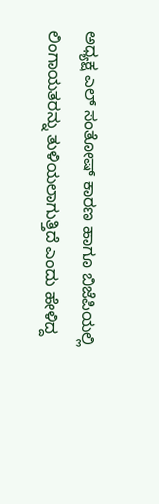ಅಧ್ಯಕ್ಷ ಎಲ್‌ ಸಂತೋಷ್‌ ಕಾರಣ ಹಾಗೂ ಬಿಜೆಪಿಯಲ್ಲಿ ಲಿಂಗಾಯತರನ್ನು ತುಳಿಯಲಾಗುತ್ತಿದೆ ಎಂದು ಹೇಳಿದ್ದ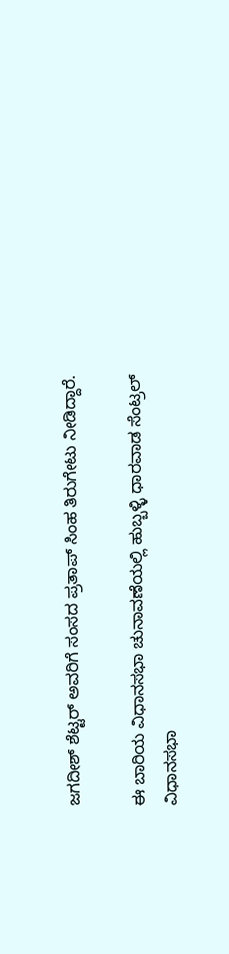ಜಗದೀಶ್‌ ಶೆಟ್ಟರ್‌ ಅವರಿಗೆ ಸಂಸದ ಪ್ರತಾಪ್‌ ಸಿಂಹ ತಿರುಗೇಟು ನೀಡಿದ್ದಾರೆ.

ಈ ಬಾರಿಯ ವಿಧಾನಸಭಾ ಚುನಾವಣೆಯಲ್ಲಿ ಹುಬ್ಬಳ್ಳಿ ಧಾರವಾಡ ಸೆಂಟ್ರಲ್‌ ವಿಧಾನಸಭಾ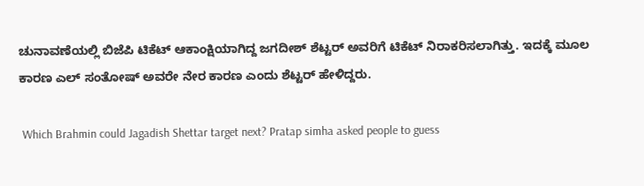ಚುನಾವಣೆಯಲ್ಲಿ ಬಿಜೆಪಿ ಟಿಕೆಟ್‌ ಆಕಾಂಕ್ಷಿಯಾಗಿದ್ದ ಜಗದೀಶ್‌ ಶೆಟ್ಟರ್‌ ಅವರಿಗೆ ಟಿಕೆಟ್‌ ನಿರಾಕರಿಸಲಾಗಿತ್ತು. ಇದಕ್ಕೆ ಮೂಲ ಕಾರಣ ಎಲ್‌ ಸಂತೋಷ್‌ ಅವರೇ ನೇರ ಕಾರಣ ಎಂದು ಶೆಟ್ಟರ್‌ ಹೇಳಿದ್ದರು.

 Which Brahmin could Jagadish Shettar target next? Pratap simha asked people to guess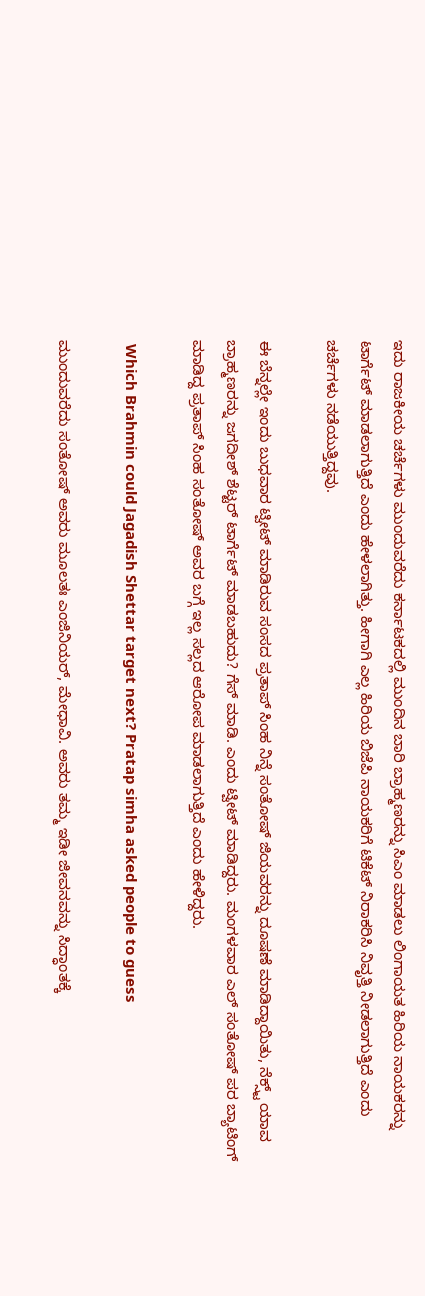ಇದು ರಾಜಕೀಯ ಚರ್ಚೆಗಳು ಮುಂದುವರೆದು ಕರ್ನಾಟಕದಲ್ಲಿ ಮುಂದಿನ ಬಾರಿ ಬ್ರಾಹ್ಮಣರನ್ನು ಸಿಎಂ ಮಾಡಲು ಲಿಂಗಾಯತ ಹಿರಿಯ ನಾಯಕರನ್ನು ಟಾರ್ಗೆಟ್‌ ಮಾಡಲಾಗುತ್ತಿದೆ ಎಂದು ಹೇಳಲಾಗಿತ್ತು. ಹೀಗಾಗಿ ಎಲ್ಲ ಹಿರಿಯ ಬಿಜೆಪಿ ನಾಯಕರಿಗೆ ಟಿಕೆಟ್‌ ನಿರಾಕರಿಸಿ ನಿವೃತ್ತಿ ನೀಡಲಾಗುತ್ತಿದೆ ಎಂದು ಚರ್ಚೆಗಳು ನಡೆಯುತ್ತಿದ್ದವು.

ಈ ಬೆನ್ನಲ್ಲೇ ಇಂದು ಬುಧವಾರ ಟ್ವೀಟ್‌ ಮಾಡಿರುವ ಸಂಸದ ಪ್ರತಾಪ್‌ ಸಿಂಹ ನಿನ್ನೆ ಸಂತೋಷ್ ಜಿಯವರನ್ನು ದೂಷಣೆ ಮಾಡಿದ್ದಾಯಿತು, ನೆಕ್ಸ್ಟ್ ಯಾವ ಬ್ರಾಹ್ಮಣರನ್ನು ಜಗದೀಶ್ ಶೆಟ್ಟರ್ ಟಾರ್ಗೆಟ್ ಮಾಡಬಹುದು? ಗೆಸ್ ಮಾಡಿ. ಎಂದು ಟ್ವೀಟ್‌ ಮಾಡಿದ್ದರು. ಮಂಗಳವಾರ ಎಲ್‌ ಸಂತೋಷ್‌ ಪರ ಬ್ಯಾಟಿಂಗ್‌ ಮಾಡಿದ್ದ ಪ್ರತಾಪ್‌ ಸಿಂಹ ಸಂತೋಷ್ ಅವರ ಬಗ್ಗೆ ಇಲ್ಲ ಸಲ್ಲದ ಆರೋಪ ಮಾಡಲಾಗುತ್ತಿದೆ ಎಂದು ಹೇಳಿದ್ದರು.

 Which Brahmin could Jagadish Shettar target next? Pratap simha asked people to guess

ಮುಂದುವರೆದು ಸಂತೋಷ್‌ ಅವರು ಮೂಲತಃ ಎಂಜಿನಿಯರ್‌, ಮೇಧಾವಿ. ಅವರು ತಮ್ಮ ಇಡೀ ಜೀವನವನ್ನು ಸಿದ್ಧಾಂತಕ್ಕೆ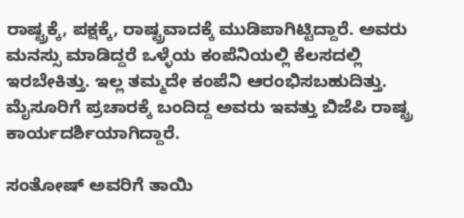ರಾಷ್ಟ್ರಕ್ಕೆ, ಪಕ್ಷಕ್ಕೆ, ರಾಷ್ಟ್ರವಾದಕ್ಕೆ ಮುಡಿಪಾಗಿಟ್ಟಿದ್ದಾರೆ. ಅವರು ಮನಸ್ಸು ಮಾಡಿದ್ದರೆ ಒಳ್ಳೆಯ ಕಂಪೆನಿಯಲ್ಲಿ ಕೆಲಸದಲ್ಲಿ ಇರಬೇಕಿತ್ತು. ಇಲ್ಲ ತಮ್ಮದೇ ಕಂಪೆನಿ ಆರಂಭಿಸಬಹುದಿತ್ತು. ಮೈಸೂರಿಗೆ ಪ್ರಚಾರಕ್ಕೆ ಬಂದಿದ್ದ ಅವರು ಇವತ್ತು ಬಿಜೆಪಿ ರಾಷ್ಟ್ರ ಕಾರ್ಯದರ್ಶಿಯಾಗಿದ್ದಾರೆ.

ಸಂತೋಷ್‌ ಅವರಿಗೆ ತಾಯಿ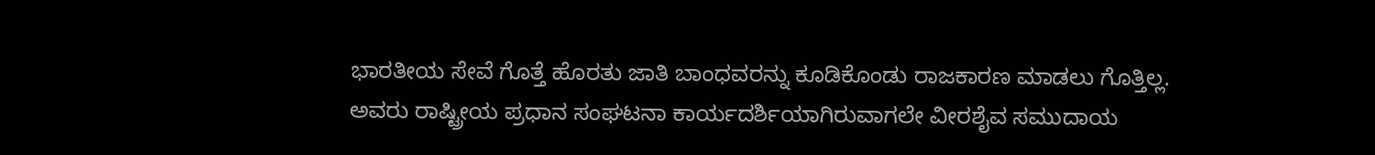ಭಾರತೀಯ ಸೇವೆ ಗೊತ್ತೆ ಹೊರತು ಜಾತಿ ಬಾಂಧವರನ್ನು ಕೂಡಿಕೊಂಡು ರಾಜಕಾರಣ ಮಾಡಲು ಗೊತ್ತಿಲ್ಲ. ಅವರು ರಾಷ್ಟ್ರೀಯ ಪ್ರಧಾನ ಸಂಘಟನಾ ಕಾರ್ಯದರ್ಶಿಯಾಗಿರುವಾಗಲೇ ವೀರಶೈವ ಸಮುದಾಯ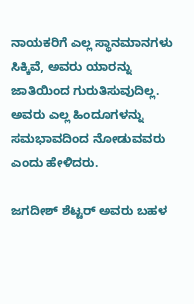ನಾಯಕರಿಗೆ ಎಲ್ಲ ಸ್ಥಾನಮಾನಗಳು ಸಿಕ್ಕಿವೆ, ಅವರು ಯಾರನ್ನು ಜಾತಿಯಿಂದ ಗುರುತಿಸುವುದಿಲ್ಲ. ಅವರು ಎಲ್ಲ ಹಿಂದೂಗಳನ್ನು ಸಮಭಾವದಿಂದ ನೋಡುವವರು ಎಂದು ಹೇಳಿದರು.

ಜಗದೀಶ್‌ ಶೆಟ್ಟರ್‌ ಅವರು ಬಹಳ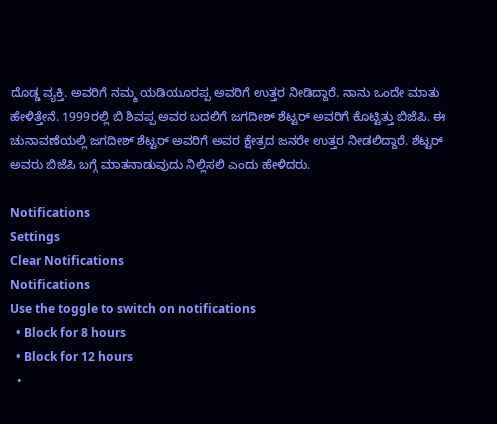ದೊಡ್ಡ ವ್ಯಕ್ತಿ. ಅವರಿಗೆ ನಮ್ಮ ಯಡಿಯೂರಪ್ಪ ಅವರಿಗೆ ಉತ್ತರ ನೀಡಿದ್ದಾರೆ. ನಾನು ಒಂದೇ ಮಾತು ಹೇಳಿತ್ತೇನೆ. 1999ರಲ್ಲಿ ಬಿ ಶಿವಪ್ಪ ಅವರ ಬದಲಿಗೆ ಜಗದೀಶ್ ಶೆಟ್ಟರ್‌ ಅವರಿಗೆ ಕೊಟ್ಟಿತ್ತು ಬಿಜೆಪಿ. ಈ ಚುನಾವಣೆಯಲ್ಲಿ ಜಗದೀಶ್‌ ಶೆಟ್ಟರ್‌ ಅವರಿಗೆ ಅವರ ಕ್ಷೇತ್ರದ ಜನರೇ ಉತ್ತರ ನೀಡಲಿದ್ದಾರೆ. ಶೆಟ್ಟರ್‌ ಅವರು ಬಿಜೆಪಿ ಬಗ್ಗೆ ಮಾತನಾಡುವುದು ನಿಲ್ಲಿಸಲಿ ಎಂದು ಹೇಳಿದರು.

Notifications
Settings
Clear Notifications
Notifications
Use the toggle to switch on notifications
  • Block for 8 hours
  • Block for 12 hours
  •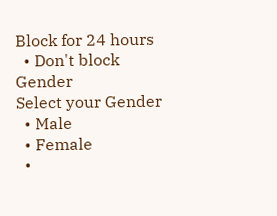Block for 24 hours
  • Don't block
Gender
Select your Gender
  • Male
  • Female
  •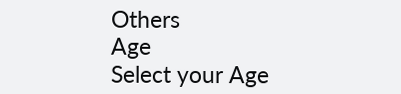Others
Age
Select your Age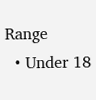Range
  • Under 18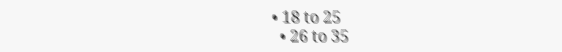• 18 to 25
  • 26 to 35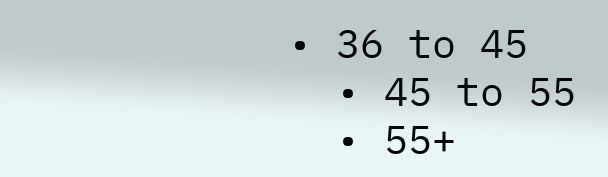• 36 to 45
  • 45 to 55
  • 55+